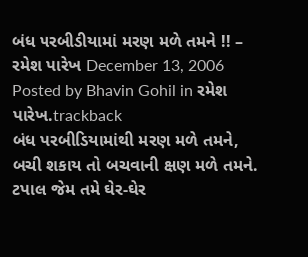બંધ ૫રબીડીયામાં મરણ મળે તમને !! – રમેશ પારેખ December 13, 2006
Posted by Bhavin Gohil in રમેશ પારેખ.trackback
બંધ પરબીડિયામાંથી મરણ મળે તમને,
બચી શકાય તો બચવાની ક્ષણ મળે તમને.
ટપાલ જેમ તમે ઘેર-ઘેર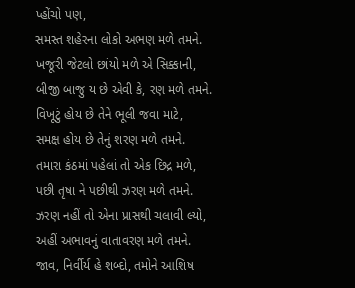પ્હોંચો પણ,
સમસ્ત શહેરના લોકો અભણ મળે તમને.
ખજૂરી જેટલો છાંયો મળે એ સિક્કાની,
બીજી બાજુ ય છે એવી કે, રણ મળે તમને.
વિખૂટું હોય છે તેને ભૂલી જવા માટે,
સમક્ષ હોય છે તેનું શરણ મળે તમને.
તમારા કંઠમાં પહેલાં તો એક છિદ્ર મળે,
પછી તૃષા ને પછીથી ઝરણ મળે તમને.
ઝરણ નહીં તો એના પ્રાસથી ચલાવી લ્યો,
અહીં અભાવનું વાતાવરણ મળે તમને.
જાવ, નિર્વીર્ય હે શબ્દો, તમોને આશિષ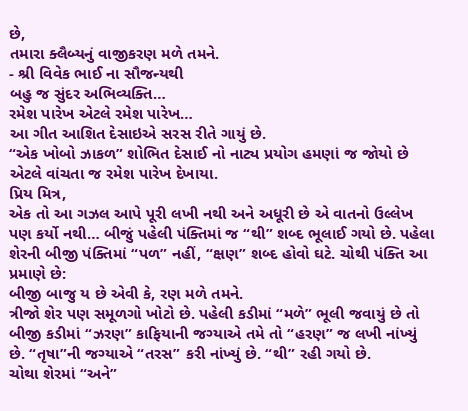છે,
તમારા ક્લૈબ્યનું વાજીકરણ મળે તમને.
- શ્રી વિવેક ભાઈ ના સૌજન્યથી
બહુ જ સુંદર અભિવ્યક્તિ…
રમેશ પારેખ એટલે રમેશ પારેખ…
આ ગીત આશિત દેસાઇએ સરસ રીતે ગાયું છે.
“એક ખોબો ઝાકળ” શોભિત દેસાઈ નો નાટ્ય પ્રયોગ હમણાં જ જોયો છે એટલે વાંચતા જ રમેશ પારેખ દેખાયા.
પ્રિય મિત્ર,
એક તો આ ગઝલ આપે પૂરી લખી નથી અને અધૂરી છે એ વાતનો ઉલ્લેખ પણ કર્યો નથી… બીજું પહેલી પંક્તિમાં જ “થી” શબ્દ ભૂલાઈ ગયો છે. પહેલા શેરની બીજી પંક્તિમાં “પળ” નહીં, “ક્ષણ” શબ્દ હોવો ઘટે. ચોથી પંક્તિ આ પ્રમાણે છે:
બીજી બાજુ ય છે એવી કે, રણ મળે તમને.
ત્રીજો શેર પણ સમૂળગો ખોટો છે. પહેલી કડીમાં “મળે” ભૂલી જવાયું છે તો બીજી કડીમાં “ઝરણ” કાફિયાની જગ્યાએ તમે તો “હરણ” જ લખી નાંખ્યું છે. “તૃષા”ની જગ્યાએ “તરસ” કરી નાંખ્યું છે. “થી” રહી ગયો છે.
ચોથા શેરમાં “અને”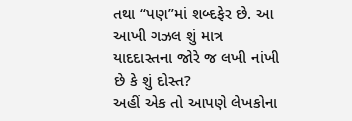તથા “પણ”માં શબ્દફેર છે. આ આખી ગઝલ શું માત્ર યાદદાસ્તના જોરે જ લખી નાંખી છે કે શું દોસ્ત?
અહીં એક તો આપણે લેખકોના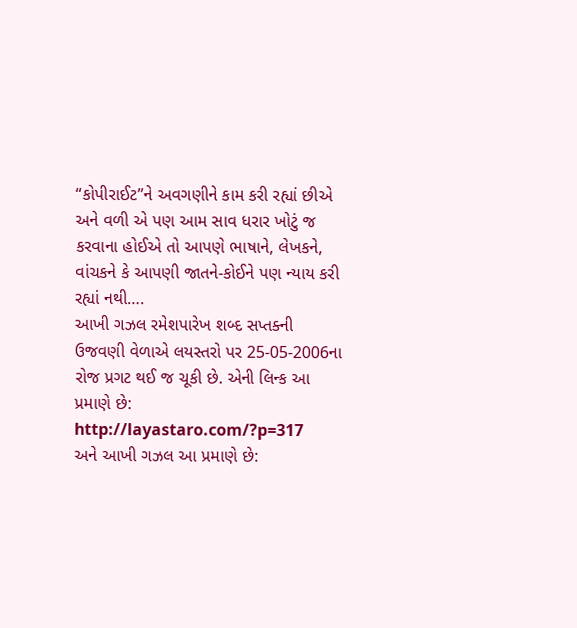“કોપીરાઈટ”ને અવગણીને કામ કરી રહ્યાં છીએ અને વળી એ પણ આમ સાવ ધરાર ખોટું જ કરવાના હોઈએ તો આપણે ભાષાને, લેખકને, વાંચકને કે આપણી જાતને-કોઈને પણ ન્યાય કરી રહ્યાં નથી….
આખી ગઝલ રમેશપારેખ શબ્દ સપ્તક્ની ઉજવણી વેળાએ લયસ્તરો પર 25-05-2006ના રોજ પ્રગટ થઈ જ ચૂકી છે. એની લિન્ક આ પ્રમાણે છે:
http://layastaro.com/?p=317
અને આખી ગઝલ આ પ્રમાણે છે: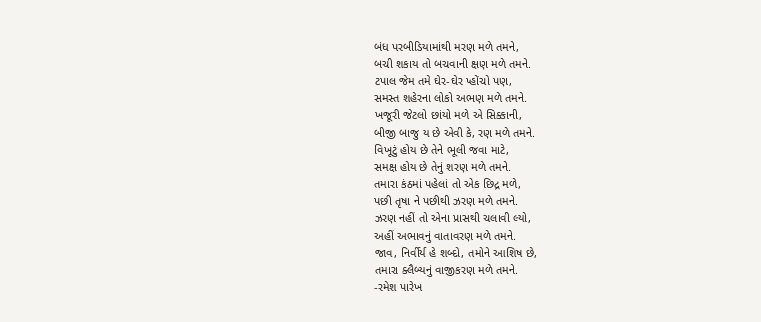બંધ પરબીડિયામાંથી મરણ મળે તમને,
બચી શકાય તો બચવાની ક્ષણ મળે તમને.
ટપાલ જેમ તમે ઘેર-ઘેર પ્હોંચો પણ,
સમસ્ત શહેરના લોકો અભણ મળે તમને.
ખજૂરી જેટલો છાંયો મળે એ સિક્કાની,
બીજી બાજુ ય છે એવી કે, રણ મળે તમને.
વિખૂટું હોય છે તેને ભૂલી જવા માટે,
સમક્ષ હોય છે તેનું શરણ મળે તમને.
તમારા કંઠમાં પહેલાં તો એક છિદ્ર મળે,
પછી તૃષા ને પછીથી ઝરણ મળે તમને.
ઝરણ નહીં તો એના પ્રાસથી ચલાવી લ્યો,
અહીં અભાવનું વાતાવરણ મળે તમને.
જાવ, નિર્વીર્ય હે શબ્દો, તમોને આશિષ છે,
તમારા ક્લૈબ્યનું વાજીકરણ મળે તમને.
-રમેશ પારેખ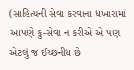(સાહિત્યની સેવા કરવાના ધખારામાં આપણે કુ-સેવા ન કરીએ એ પણ એટલું જ ઈચ્છનીય છે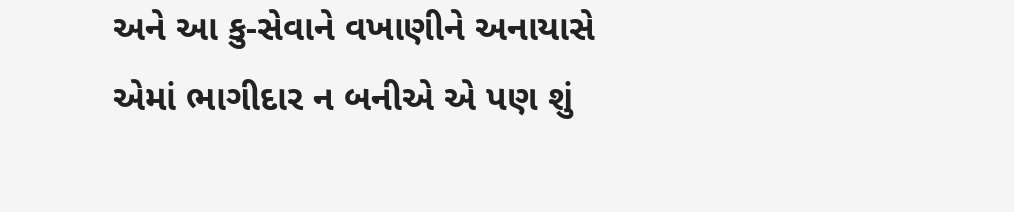અને આ કુ-સેવાને વખાણીને અનાયાસે એમાં ભાગીદાર ન બનીએ એ પણ શું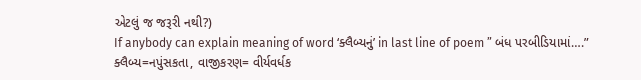એટલું જ જરૂરી નથી?)
If anybody can explain meaning of word ‘ક્લૈબ્યનું’ in last line of poem ” બંધ પરબીડિયામાં….”
ક્લૈબ્ય=નપુંસકતા, વાજીકરણ= વીર્યવર્ધક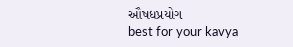ઔષધપ્રયોગ
best for your kavya